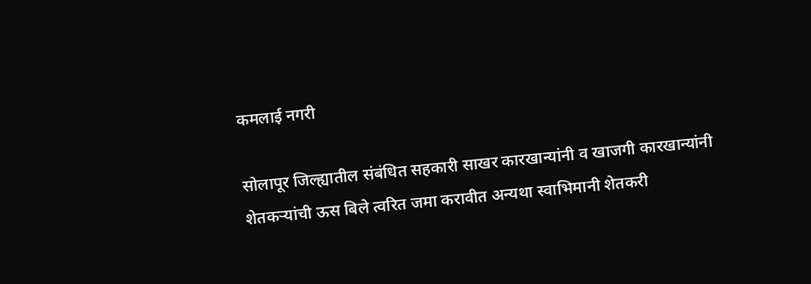कमलाई नगरी

सोलापूर जिल्ह्यातील संबंधित सहकारी साखर कारखान्यांनी व खाजगी कारखान्यांनी शेतकऱ्यांची ऊस बिले त्वरित जमा करावीत अन्यथा स्वाभिमानी शेतकरी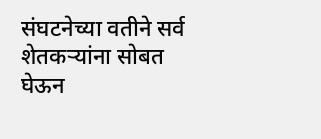संघटनेच्या वतीने सर्व शेतकऱ्यांना सोबत घेऊन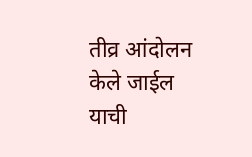तीव्र आंदोलन केले जाईल याची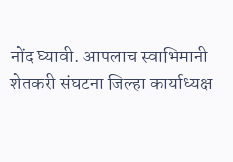नोंद घ्यावी. आपलाच स्वाभिमानी शेतकरी संघटना जिल्हा कार्याध्यक्ष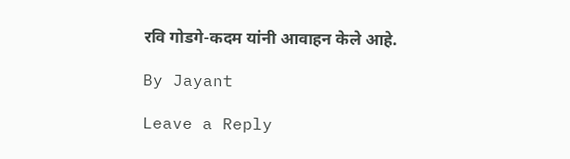रवि गोडगे-कदम यांनी आवाहन केले आहे.

By Jayant

Leave a Reply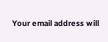Your email address will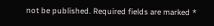not be published. Required fields are marked *